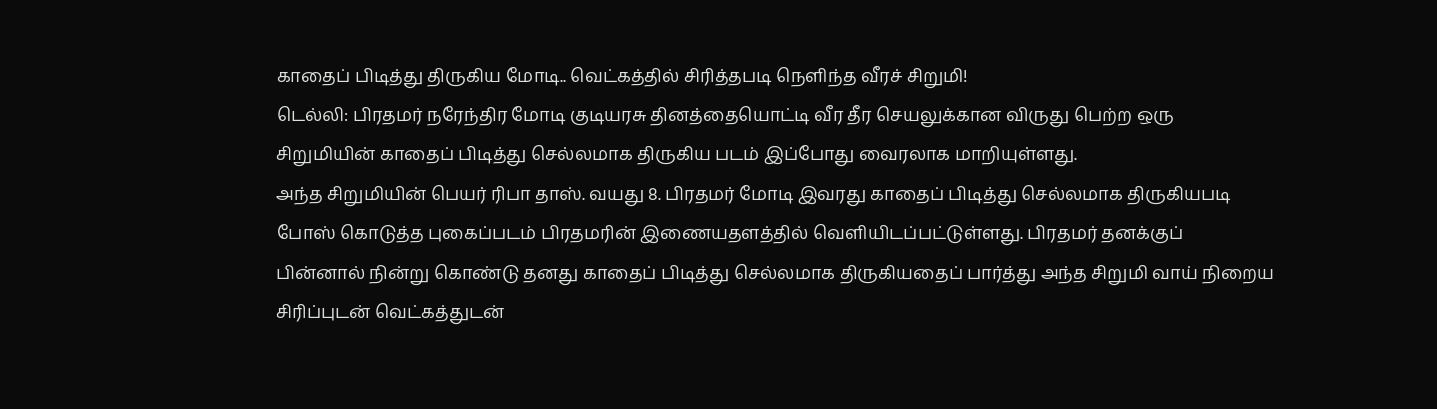காதைப் பிடித்து திருகிய மோடி.. வெட்கத்தில் சிரித்தபடி நெளிந்த வீரச் சிறுமி!
டெல்லி: பிரதமர் நரேந்திர மோடி குடியரசு தினத்தையொட்டி வீர தீர செயலுக்கான விருது பெற்ற ஒரு சிறுமியின் காதைப் பிடித்து செல்லமாக திருகிய படம் இப்போது வைரலாக மாறியுள்ளது.
அந்த சிறுமியின் பெயர் ரிபா தாஸ். வயது 8. பிரதமர் மோடி இவரது காதைப் பிடித்து செல்லமாக திருகியபடி போஸ் கொடுத்த புகைப்படம் பிரதமரின் இணையதளத்தில் வெளியிடப்பட்டுள்ளது. பிரதமர் தனக்குப் பின்னால் நின்று கொண்டு தனது காதைப் பிடித்து செல்லமாக திருகியதைப் பார்த்து அந்த சிறுமி வாய் நிறைய சிரிப்புடன் வெட்கத்துடன்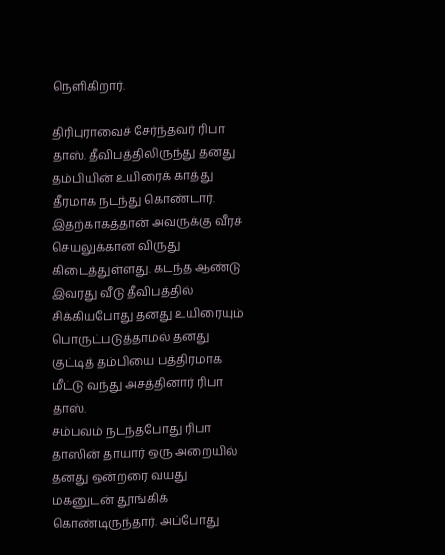நெளிகிறார்.

திரிபுராவைச் சேர்ந்தவர் ரிபா தாஸ். தீவிபத்திலிருந்து தனது தம்பியின் உயிரைக் காத்து தீரமாக நடந்து கொண்டார். இதற்காகத்தான் அவருக்கு வீரச் செயலுக்கான விருது கிடைத்துள்ளது. கடந்த ஆண்டு இவரது வீடு தீவிபத்தில் சிக்கியபோது தனது உயிரையும் பொருட்படுத்தாமல் தனது குட்டித் தம்பியை பத்திரமாக மீட்டு வந்து அசத்தினார் ரிபா தாஸ்.
சம்பவம் நடந்தபோது ரிபா தாஸின் தாயார் ஒரு அறையில் தனது ஒன்றரை வயது மகனுடன் தூங்கிக் கொண்டிருந்தார். அப்போது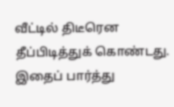வீட்டில் திடீரென தீப்பிடித்துக் கொண்டது. இதைப் பார்த்து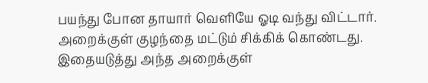பயந்து போன தாயார் வெளியே ஓடி வந்து விட்டார். அறைக்குள் குழந்தை மட்டும் சிக்கிக் கொண்டது. இதையடுத்து அந்த அறைக்குள்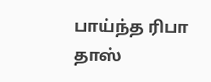பாய்ந்த ரிபா தாஸ்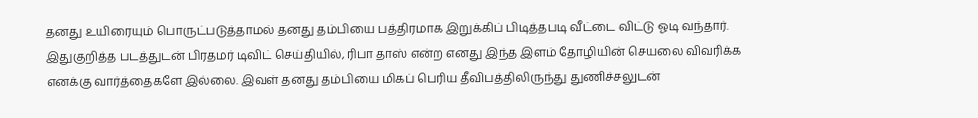தனது உயிரையும் பொருட்படுத்தாமல் தனது தம்பியை பத்திரமாக இறுக்கிப் பிடித்தபடி வீட்டை விட்டு ஓடி வந்தார்.
இதுகுறித்த படத்துடன் பிரதமர் டிவிட் செய்தியில், ரிபா தாஸ் என்ற எனது இந்த இளம் தோழியின் செயலை விவரிக்க எனக்கு வார்த்தைகளே இல்லை. இவள் தனது தம்பியை மிகப் பெரிய தீவிபத்திலிருந்து துணிச்சலுடன்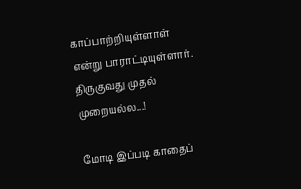காப்பாற்றியுள்ளாள் என்று பாராட்டியுள்ளார்.
திருகுவது முதல் முறையல்ல...!

மோடி இப்படி காதைப்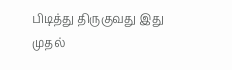பிடித்து திருகுவது இது முதல்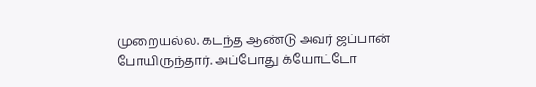முறையல்ல. கடந்த ஆண்டு அவர் ஜப்பான் போயிருந்தார். அப்போது க்யோட்டோ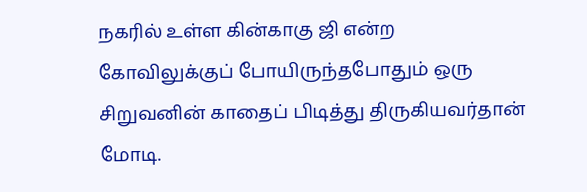நகரில் உள்ள கின்காகு ஜி என்ற கோவிலுக்குப் போயிருந்தபோதும் ஒரு சிறுவனின் காதைப் பிடித்து திருகியவர்தான் மோடி.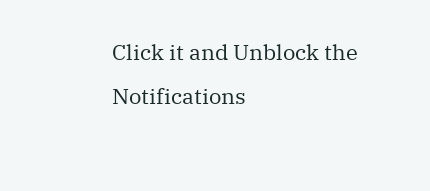Click it and Unblock the Notifications